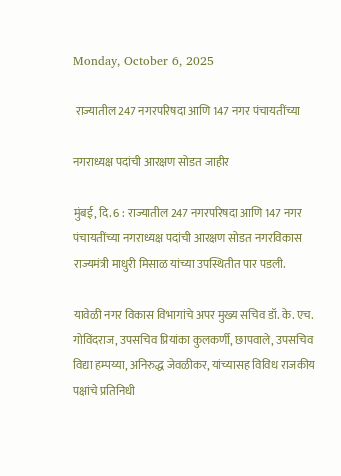Monday, October 6, 2025

 राज्यातील 247 नगरपरिषदा आणि 147 नगर पंचायतींच्या

नगराध्यक्ष पदांची आरक्षण सोडत जाहीर

मुंबई, दि. 6 : राज्यातील 247 नगरपरिषदा आणि 147 नगर पंचायतींच्या नगराध्यक्ष पदांची आरक्षण सोडत नगरविकास राज्यमंत्री माधुरी मिसाळ यांच्या उपस्थितीत पार पडली.

यावेळी नगर विकास विभागांचे अपर मुख्य सचिव डॉ. के. एच. गोविंदराज, उपसचिव प्रियांका कुलकर्णी, छापवाले, उपसचिव विद्या हम्पय्या, अनिरुद्ध जेवळीकर, यांच्यासह विविध राजकीय पक्षांचे प्रतिनिधी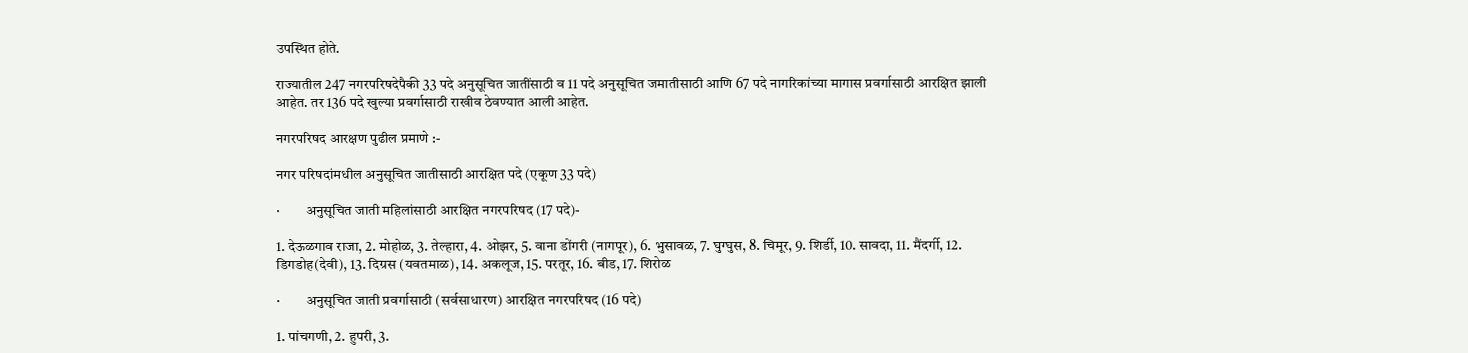उपस्थित होते.

राज्यातील 247 नगरपरिषदेपैकी 33 पदे अनुसूचित जातींसाठी व 11 पदे अनुसूचित जमातीसाठी आणि 67 पदे नागरिकांच्या मागास प्रवर्गासाठी आरक्षित झाली आहेत. तर 136 पदे खुल्या प्रवर्गासाठी राखीव ठेवण्यात आली आहेत.

नगरपरिषद आरक्षण पुढील प्रमाणे :-

नगर परिषदांमधील अनुसूचित जातीसाठी आरक्षित पदे (एकूण 33 पदे)

·         अनुसूचित जाती महिलांसाठी आरक्षित नगरपरिषद (17 पदे)-

1. देऊळगाव राजा, 2. मोहोळ, 3. तेल्हारा, 4. ओझर, 5. वाना डोंगरी (नागपूर), 6. भुसावळ, 7. घुग्घुस, 8. चिमूर, 9. शिर्डी, 10. सावदा, 11. मैंदर्गी, 12. डिगडोह(देवी), 13. दिग्रस (यवतमाळ), 14. अकलूज, 15. परतूर, 16. बीड, 17. शिरोळ

·         अनुसूचित जाती प्रवर्गासाठी (सर्वसाधारण) आरक्षित नगरपरिषद (16 पदे)

1. पांचगणी, 2. हुपरी, 3.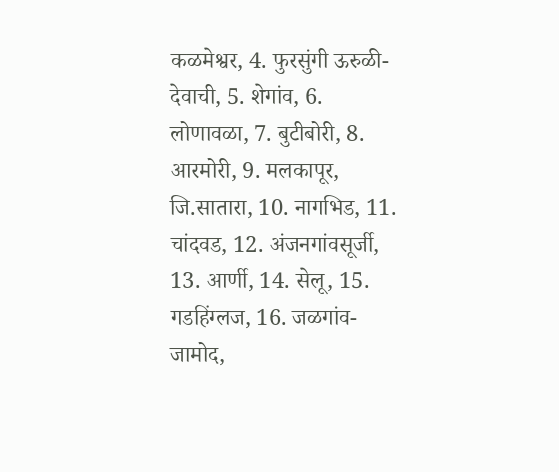कळमेश्वर, 4. फुरसुंगी ऊरुळी-देवाची, 5. शेगांव, 6. लोणावळा, 7. बुटीबोरी, 8. आरमोरी, 9. मलकापूर, जि.सातारा, 10. नागभिड, 11. चांदवड, 12. अंजनगांवसूर्जी,  13. आर्णी, 14. सेलू, 15. गडहिंग्लज, 16. जळगांव-जामोद,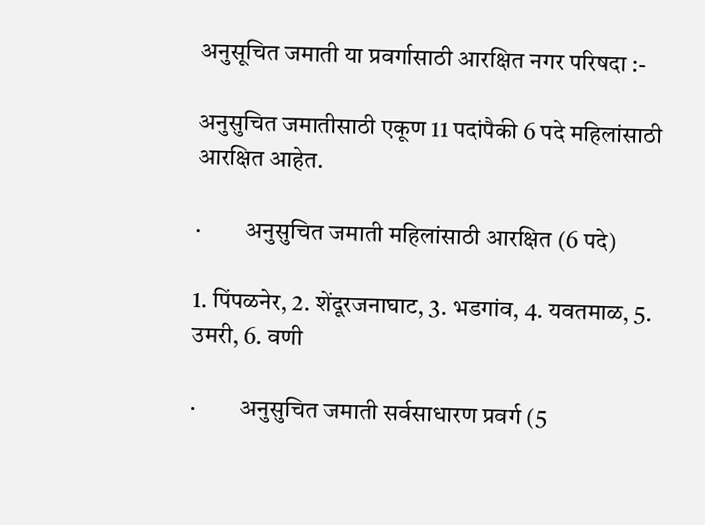अनुसूचित जमाती या प्रवर्गासाठी आरक्षित नगर परिषदा :-

अनुसुचित जमातीसाठी एकूण 11 पदांपैकी 6 पदे महिलांसाठी आरक्षित आहेत.

·         अनुसुचित जमाती महिलांसाठी आरक्षित (6 पदे)

1. पिंपळनेर, 2. शेंदूरजनाघाट, 3. भडगांव, 4. यवतमाळ, 5. उमरी, 6. वणी

·         अनुसुचित जमाती सर्वसाधारण प्रवर्ग (5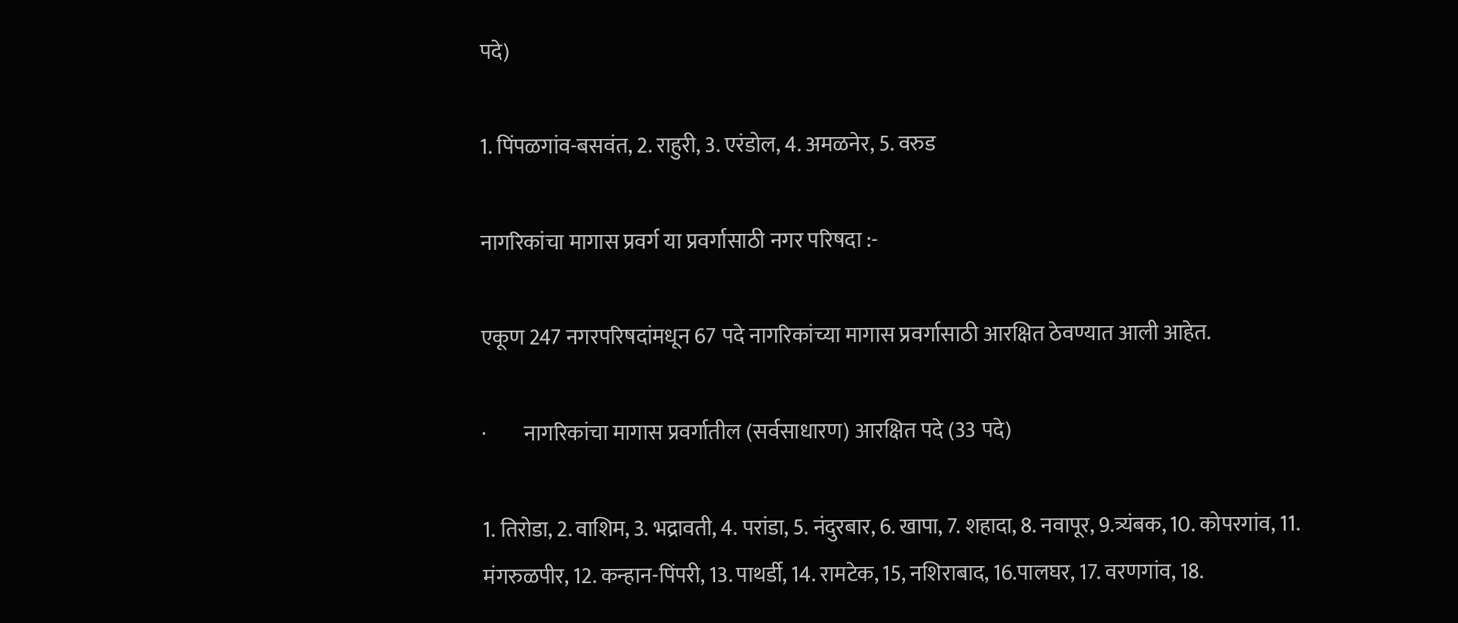पदे)

1. पिंपळगांव-बसवंत, 2. राहुरी, 3. एरंडोल, 4. अमळनेर, 5. वरुड

नागरिकांचा मागास प्रवर्ग या प्रवर्गासाठी नगर परिषदा :-

एकूण 247 नगरपरिषदांमधून 67 पदे नागरिकांच्या मागास प्रवर्गासाठी आरक्षित ठेवण्यात आली आहेत.

·         नागरिकांचा मागास प्रवर्गातील (सर्वसाधारण) आरक्षित पदे (33 पदे)

1. तिरोडा, 2. वाशिम, 3. भद्रावती, 4. परांडा, 5. नंदुरबार, 6. खापा, 7. शहादा, 8. नवापूर, 9.त्र्यंबक, 10. कोपरगांव, 11. मंगरुळपीर, 12. कन्हान-पिंपरी, 13. पाथर्डी, 14. रामटेक, 15, नशिराबाद, 16.पालघर, 17. वरणगांव, 18.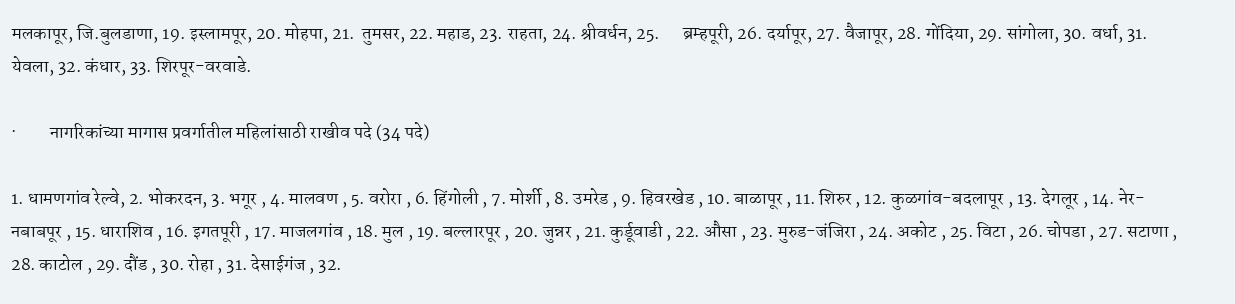मलकापूर, जि.बुलडाणा, 19. इस्लामपूर, 20. मोहपा, 21.  तुमसर, 22. महाड, 23. राहता, 24. श्रीवर्धन, 25.      ब्रम्हपूरी, 26. दर्यापूर, 27. वैजापूर, 28. गोंदिया, 29. सांगोला, 30. वर्धा, 31. येवला, 32. कंधार, 33. शिरपूर-वरवाडे.

·         नागरिकांच्या मागास प्रवर्गातील महिलांसाठी राखीव पदे (34 पदे)

1. धामणगांव रेल्वे, 2. भोकरदन, 3. भगूर , 4. मालवण , 5. वरोरा , 6. हिंगोली , 7. मोर्शी , 8. उमरेड , 9. हिवरखेड , 10. बाळापूर , 11. शिरुर , 12. कुळगांव-बदलापूर , 13. देगलूर , 14. नेर-नबाबपूर , 15. धाराशिव , 16. इगतपूरी , 17. माजलगांव , 18. मुल , 19. बल्लारपूर , 20. जुन्नर , 21. कुर्डूवाडी , 22. औसा , 23. मुरुड-जंजिरा , 24. अकोट , 25. विटा , 26. चोपडा , 27. सटाणा , 28. काटोल , 29. दौंड , 30. रोहा , 31. देसाईगंज , 32.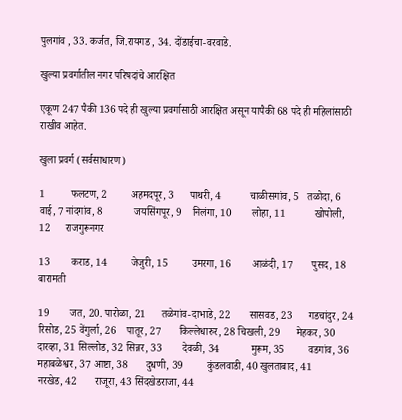पुलगांव , 33. कर्जत, जि.रायगड , 34. दोंडाईचा-वरवाडे.

खुल्या प्रवर्गातील नगर परिषदांचे आरक्षित

एकूण 247 पैकी 136 पदे ही खुल्या प्रवर्गासाठी आरक्षित असून यापैकी 68 पदे ही महिलांसाठी राखीव आहेत.

खुला प्रवर्ग (सर्वसाधारण)

1          फलटण, 2         अहमदपूर, 3      पाथरी, 4           चाळीसगांव, 5   तळोदा, 6          वाई, 7 नांदगांव, 8            जयसिंगपूर, 9    निलंगा, 10        लोहा, 11           खोपोली, 12      राजगुरूनगर

13        कराड, 14         जेजुरी, 15         उमरगा, 16        आळंदी, 17       पुसद, 18           बारामती

19        जत, 20. पारोळा, 21      तळेगांव-दाभाडे, 22       सासवड, 23      गडचांदुर, 24    रिसोड, 25 वेंगुर्ला, 26    पातूर, 27       किल्लेधारुर, 28 चिखली, 29      मेहकर, 30        दारव्हा, 31 सिल्लोड, 32 सिन्नर, 33        देवळी, 34            मुरूम, 35         वडगांव, 36       महाबळेश्वर, 37 आष्टा, 38       दुधणी, 39         कुंडलवाडी, 40 खुलताबाद, 41       नरखेड, 42       राजूरा, 43 सिंदखेडराजा, 44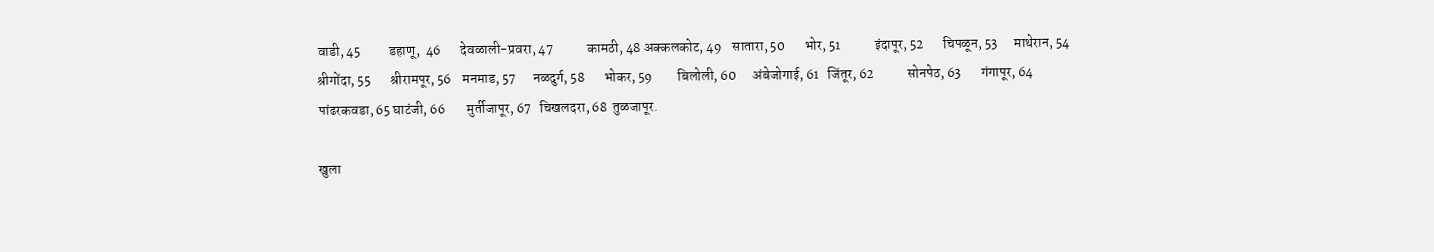वाडी, 45          डहाणू,  46       देवळाली-प्रवरा, 47            कामठी, 48 अक्कलकोट, 49    सातारा, 50       भोर, 51            इंदापूर, 52       चिपळून, 53      माथेरान, 54 श्रीगोंदा, 55       श्रीरामपूर, 56    मनमाड, 57      नळदुर्ग, 58       भोकर, 59         बिलोली, 60      अंबेजोगाई, 61   जिंतूर, 62            सोनपेठ, 63       गंगापूर, 64       पांढरकवडा, 65 घाटंजी, 66        मुर्तीजापूर, 67   चिखलदरा, 68  तुळजापूर.

खुला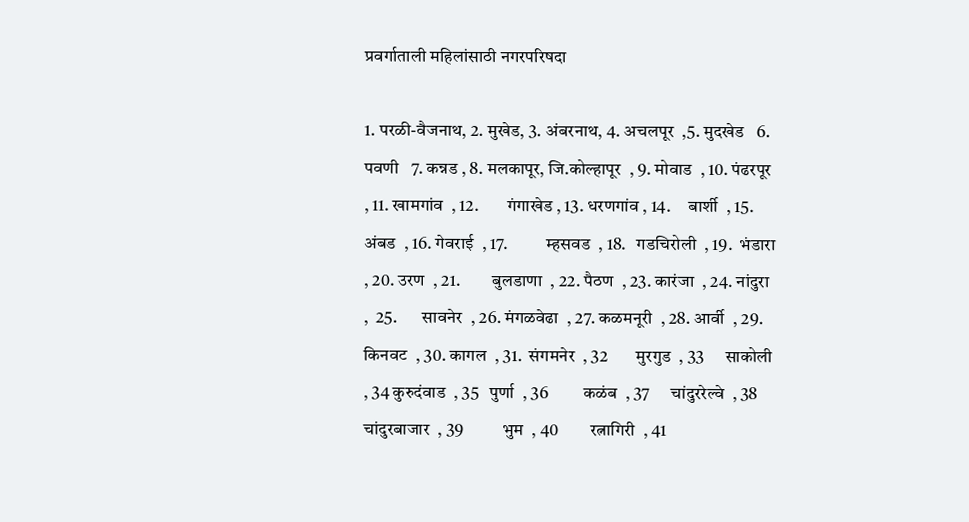प्रवर्गाताली महिलांसाठी नगरपरिषदा

1. परळी-वैजनाथ, 2. मुखेड, 3. अंबरनाथ, 4. अचलपूर  ,5. मुदखेड   6. पवणी   7. कन्नड , 8. मलकापूर, जि.कोल्हापूर  , 9. मोवाड  , 10. पंढरपूर  , 11. खामगांव  , 12.        गंगाखेड , 13. धरणगांव , 14.     बार्शी  , 15. अंबड  , 16. गेवराई  , 17.           म्हसवड  , 18.   गडचिरोली  , 19.  भंडारा  , 20. उरण  , 21.         बुलडाणा  , 22. पैठण  , 23. कारंजा  , 24. नांदुरा  ,  25.       सावनेर  , 26. मंगळवेढा  , 27. कळमनूरी  , 28. आर्वी  , 29. किनवट  , 30. कागल  , 31.  संगमनेर  , 32        मुरगुड  , 33      साकोली  , 34 कुरुदंवाड  , 35   पुर्णा  , 36          कळंब  , 37      चांदुररेल्वे  , 38       चांदुरबाजार  , 39           भुम  , 40         रत्नागिरी  , 41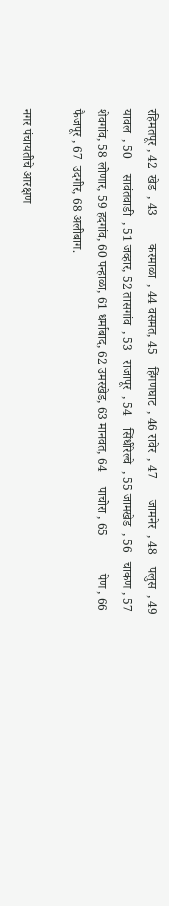रहिमतपूर , 42  खेड  , 43         करमाळा  , 44 वसमत, 45    हिंगणघाट  , 46 रावेर  , 47       जामनेर  , 48    पलुस  , 49       यावल  , 50     सावंतवाडी  , 51 जव्हार, 52 तासगांव  , 53   राजापूर  , 54    सिंधीरेल्वे  , 55 जामखेड  , 56   चाकण , 57     शेवगांव, 58 लोणार, 59 हदगांव, 60 पन्हाळा, 61 धर्माबाद, 62 उमरखेड, 63 मानवत, 64     पाचोरा , 65            पेण , 66           फैजपूर , 67  उदगीर, 68 अलीबाग.

नगर पंचायतीचे आरक्षण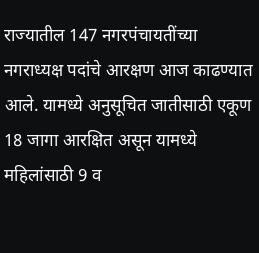राज्यातील 147 नगरपंचायतींच्या नगराध्यक्ष पदांचे आरक्षण आज काढण्यात आले. यामध्ये अनुसूचित जातीसाठी एकूण 18 जागा आरक्षित असून यामध्ये महिलांसाठी 9 व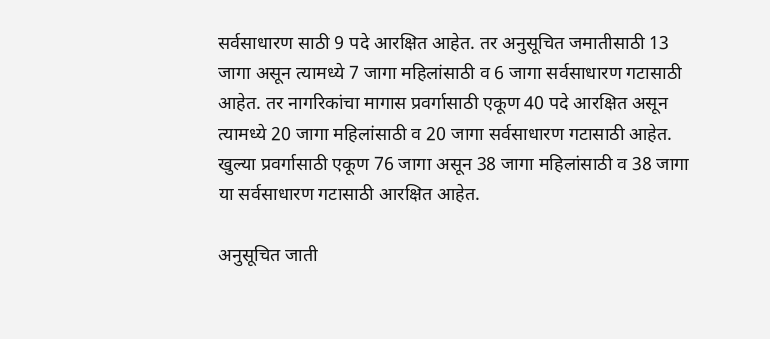सर्वसाधारण साठी 9 पदे आरक्षित आहेत. तर अनुसूचित जमातीसाठी 13 जागा असून त्यामध्ये 7 जागा महिलांसाठी व 6 जागा सर्वसाधारण गटासाठी आहेत. तर नागरिकांचा मागास प्रवर्गासाठी एकूण 40 पदे आरक्षित असून त्यामध्ये 20 जागा महिलांसाठी व 20 जागा सर्वसाधारण गटासाठी आहेत. खुल्या प्रवर्गासाठी एकूण 76 जागा असून 38 जागा महिलांसाठी व 38 जागा या सर्वसाधारण गटासाठी आरक्षित आहेत.

अनुसूचित जाती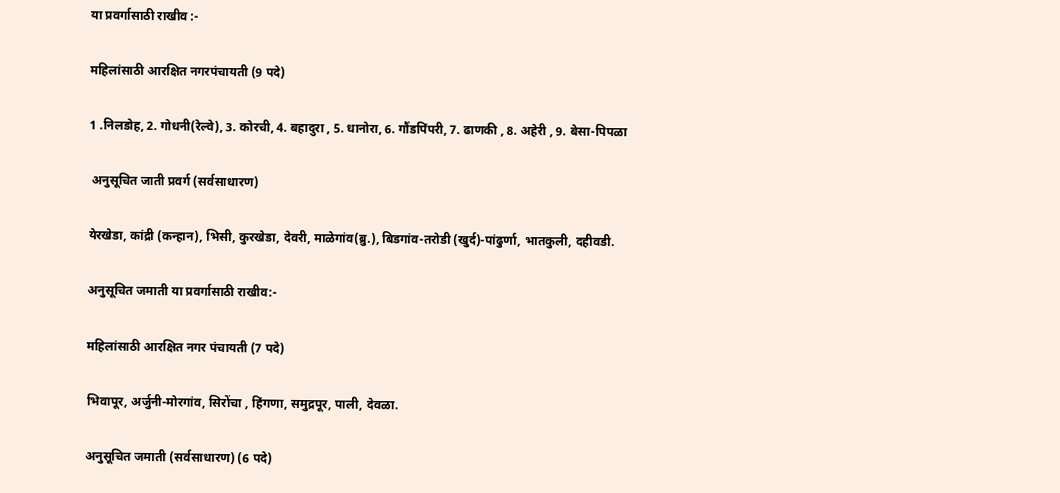या प्रवर्गासाठी राखीव :-

महिलांसाठी आरक्षित नगरपंचायती (9 पदे)

1 .निलडोह, 2. गोधनी(रेल्वे), 3. कोरची, 4. बहादुरा , 5. धानोरा, 6. गौंडपिंपरी, 7. ढाणकी , 8. अहेरी , 9. बेसा-पिपळा

 अनुसूचित जाती प्रवर्ग (सर्वसाधारण)

येरखेडा, कांद्री (कन्हान), भिसी, कुरखेडा, देवरी, माळेगांव(ब्रु.), बिडगांव-तरोडी (खुर्द)-पांढुर्णा, भातकुली, दहीवडी.

अनुसूचित जमाती या प्रवर्गासाठी राखीव:-

महिलांसाठी आरक्षित नगर पंचायती (7 पदे)

भिवापूर, अर्जुनी-मोरगांव, सिरोंचा , हिंगणा, समुद्रपूर, पाली, देवळा.

अनुसूचित जमाती (सर्वसाधारण) (6 पदे)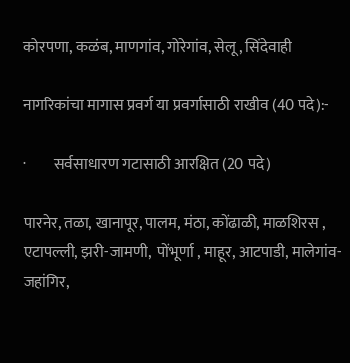कोरपणा, कळंब, माणगांव, गोरेगांव, सेलू , सिंदेवाही

नागरिकांचा मागास प्रवर्ग या प्रवर्गासाठी राखीव (40 पदे):-

·         सर्वसाधारण गटासाठी आरक्षित (20 पदे)

पारनेर, तळा, खानापूर, पालम, मंठा, कोंढाळी, माळशिरस , एटापल्ली, झरी-जामणी,  पोंभूर्णा , माहूर, आटपाडी, मालेगांव-जहांगिर,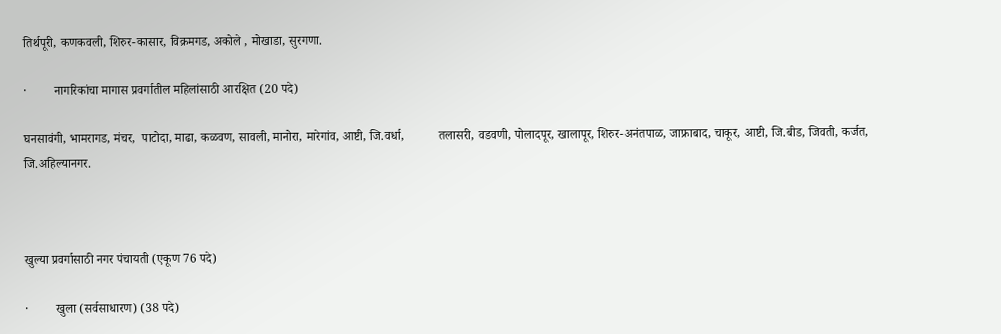तिर्थपूरी, कणकवली, शिरुर-कासार, विक्रमगड, अकोले , मोखाडा, सुरगणा.

·         नागरिकांचा मागास प्रवर्गातील महिलांसाठी आरक्षित (20 पदे)

घनसावंगी, भामरागड, मंचर,  पाटोदा, माढा, कळवण, सावली, मानोरा, मारेगांव, आष्टी, जि.वर्धा,           तलासरी, वडवणी, पोलादपूर, खालापूर, शिरुर-अनंतपाळ, जाफ्राबाद, चाकूर, आष्टी, जि.बीड, जिवती, कर्जत, जि.अहिल्यानगर.



खुल्या प्रवर्गासाठी नगर पंचायती (एकूण 76 पदे)

·         खुला (सर्वसाधारण) (38 पदे)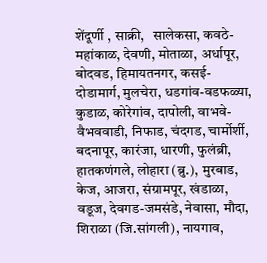शेंदूर्णी , साक्री,   सालेकसा, कवठे-महांकाळ, देवणी, मोताळा, अर्धापूर, बोदवड, हिमायतनगर, कसई-दोडामार्ग, मुलचेरा, धडगांव-वडफळ्या, कुडाळ, कोरेगांव, दापोली, वाभवे-वैभववाडी, निफाड, चंदगड, चार्मोर्शी, बदनापूर, कारंजा, धारणी, फुलंब्री, हातकणंगले, लोहारा (ब्रु.), मुरबाड, केज, आजरा, संग्रामपूर, खंडाळा, वडूज, देवगड-जमसंडे, नेवासा, मौदा, शिराळा (जि.सांगली), नायगाव,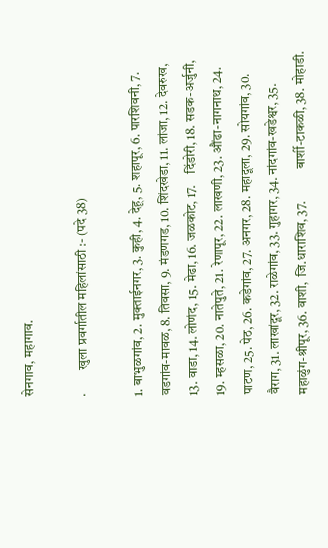सेनगाव, महागाव.

·         खुला प्रवर्गातील महिलांसाठी :- (पदे 38)

1. बाभुळगांव, 2. मुक्ताईनगर, 3. कुही, 4. देहू, 5. शहापूर, 6. पारशिवनी, 7. वडगांव-मावळ, 8. तिवसा, 9. मंडणगड, 10. शिंदखेडा, 11. लांजा, 12. देवरुख, 13. वाडा, 14. लोणंद, 15. मेढा, 16. जळकोट, 17.    दिंडोरी, 18. सडक-अर्जुनी, 19. म्हसळा, 20. नातेपुते, 21. रेणापूर, 22. लाखणी, 23. औंढा-नागनाथ, 24. पाटण, 25. पेठ, 26. कडेगांव, 27. अनगर, 28. महादूला, 29. सोयगांव, 30. वैराग, 31. लाखांदूर, 32. राळेगांव, 33. गुहागर, 34. नांदगांव-खडेश्वर, 35. महाळुंग-श्रीपूर, 36. वाशी,  जि.धाराशिव, 37.            बार्शी-टाकळी, 38. मोहाडी.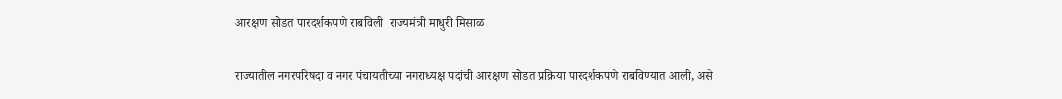आरक्षण सोडत पारदर्शकपणे राबविली  राज्यमंत्री माधुरी मिसाळ

राज्यातील नगरपरिषदा व नगर पंचायतीच्या नगराध्यक्ष पदांची आरक्षण सोडत प्रक्रिया पारदर्शकपणे राबविण्यात आली, असे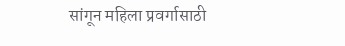सांगून महिला प्रवर्गासाठी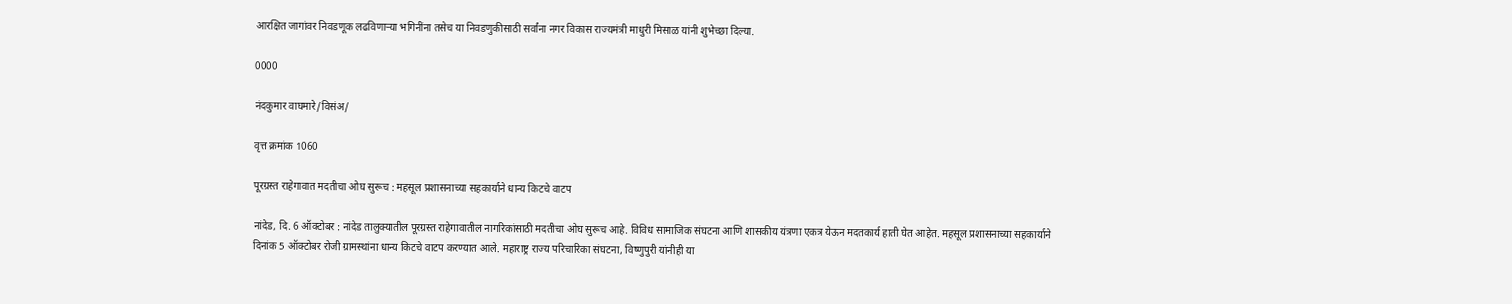आरक्षित जागांवर निवडणूक लढविणाऱ्या भगिनींना तसेच या निवडणुकीसाठी सर्वांना नगर विकास राज्यमंत्री माधुरी मिसाळ यांनी शुभेच्छा दिल्या.

0000

नंदकुमार वाघमारे/विसंअ/

वृत्त क्रमांक 1060

पूरग्रस्त राहेगावात मदतीचा ओघ सुरूच : महसूल प्रशासनाच्या सहकार्याने धान्य किटचे वाटप

नांदेड, दि. 6 ऑक्टोबर : नांदेड तालुक्यातील पूरग्रस्त राहेगावातील नागरिकांसाठी मदतीचा ओघ सुरूच आहे. विविध सामाजिक संघटना आणि शासकीय यंत्रणा एकत्र येऊन मदतकार्य हाती घेत आहेत. महसूल प्रशासनाच्या सहकार्याने दिनांक 5 ऑक्टोबर रोजी ग्रामस्थांना धान्य किटचे वाटप करण्यात आले. महाराष्ट्र राज्य परिचारिका संघटना, विष्णुपुरी यांनीही या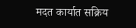मदत कार्यात सक्रिय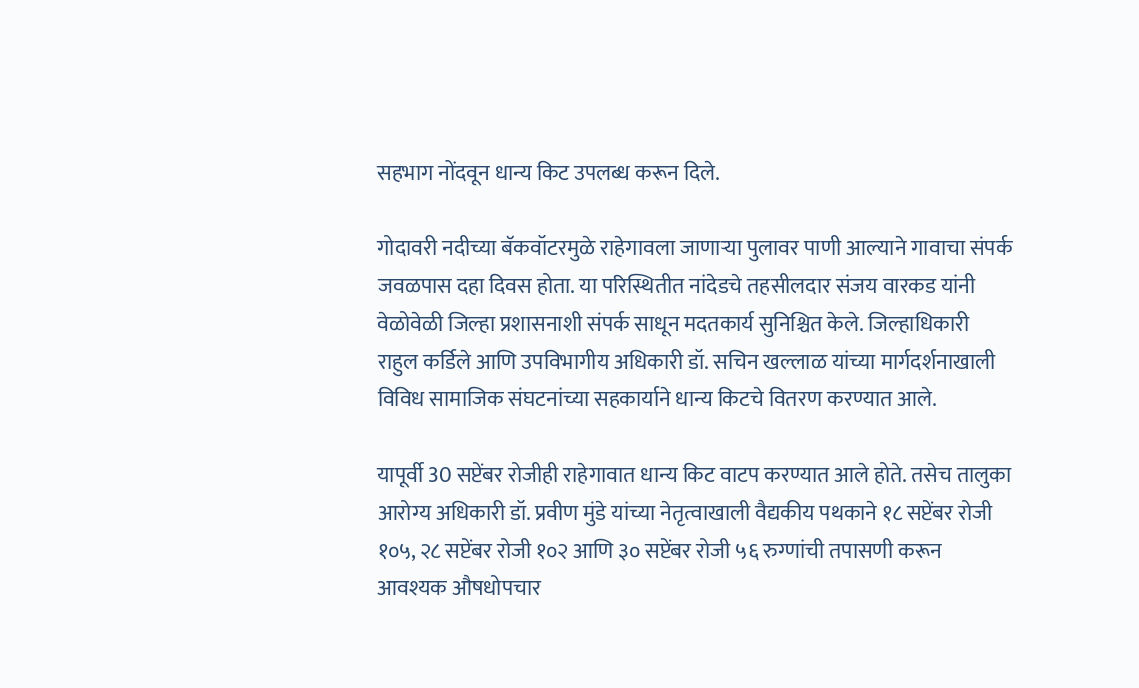सहभाग नोंदवून धान्य किट उपलब्ध करून दिले.

गोदावरी नदीच्या बॅकवॉटरमुळे राहेगावला जाणाऱ्या पुलावर पाणी आल्याने गावाचा संपर्क जवळपास दहा दिवस होता. या परिस्थितीत नांदेडचे तहसीलदार संजय वारकड यांनी वेळोवेळी जिल्हा प्रशासनाशी संपर्क साधून मदतकार्य सुनिश्चित केले. जिल्हाधिकारी राहुल कर्डिले आणि उपविभागीय अधिकारी डॉ. सचिन खल्लाळ यांच्या मार्गदर्शनाखाली विविध सामाजिक संघटनांच्या सहकार्याने धान्य किटचे वितरण करण्यात आले.

यापूर्वी 30 सप्टेंबर रोजीही राहेगावात धान्य किट वाटप करण्यात आले होते. तसेच तालुका आरोग्य अधिकारी डॉ. प्रवीण मुंडे यांच्या नेतृत्वाखाली वैद्यकीय पथकाने १८ सप्टेंबर रोजी १०५, २८ सप्टेंबर रोजी १०२ आणि ३० सप्टेंबर रोजी ५६ रुग्णांची तपासणी करून आवश्यक औषधोपचार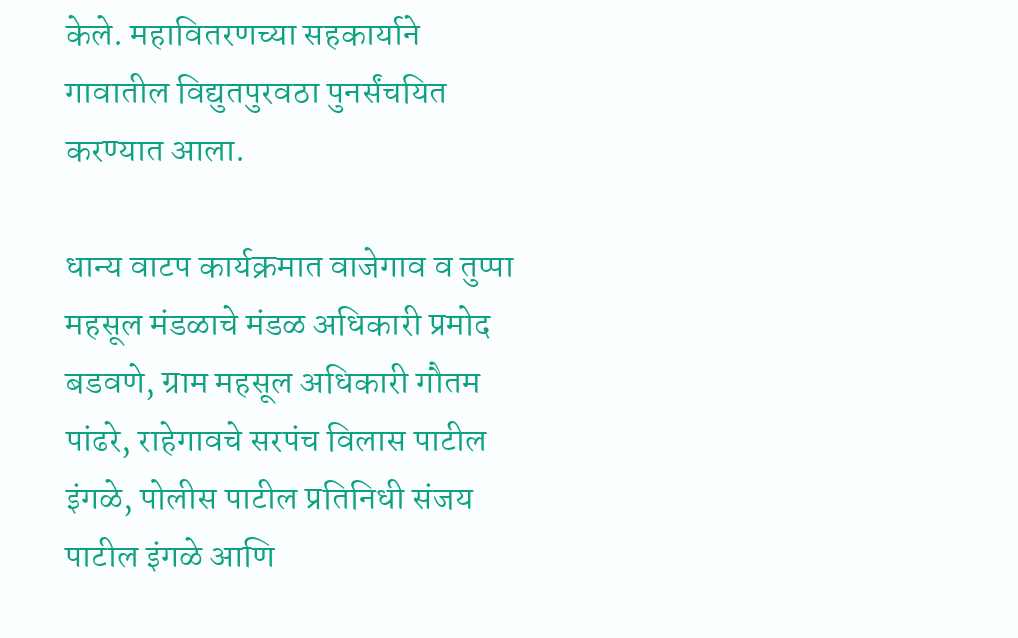केले. महावितरणच्या सहकार्याने गावातील विद्युतपुरवठा पुनर्संचयित करण्यात आला.

धान्य वाटप कार्यक्रमात वाजेगाव व तुप्पा महसूल मंडळाचे मंडळ अधिकारी प्रमोद बडवणे, ग्राम महसूल अधिकारी गौतम पांढरे, राहेगावचे सरपंच विलास पाटील इंगळे, पोलीस पाटील प्रतिनिधी संजय पाटील इंगळे आणि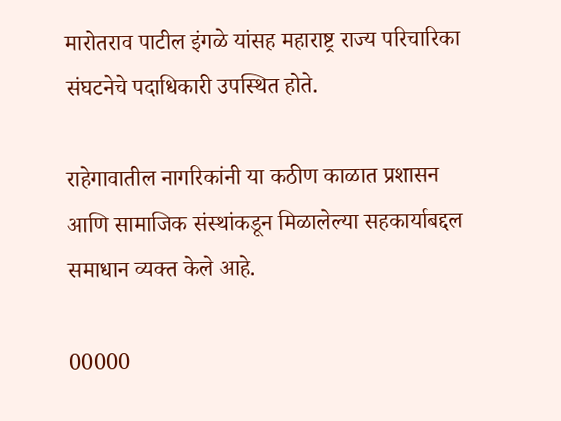मारोतराव पाटील इंगळे यांसह महाराष्ट्र राज्य परिचारिका संघटनेचे पदाधिकारी उपस्थित होते.

राहेगावातील नागरिकांनी या कठीण काळात प्रशासन आणि सामाजिक संस्थांकडून मिळालेल्या सहकार्याबद्दल समाधान व्यक्त केले आहे.

00000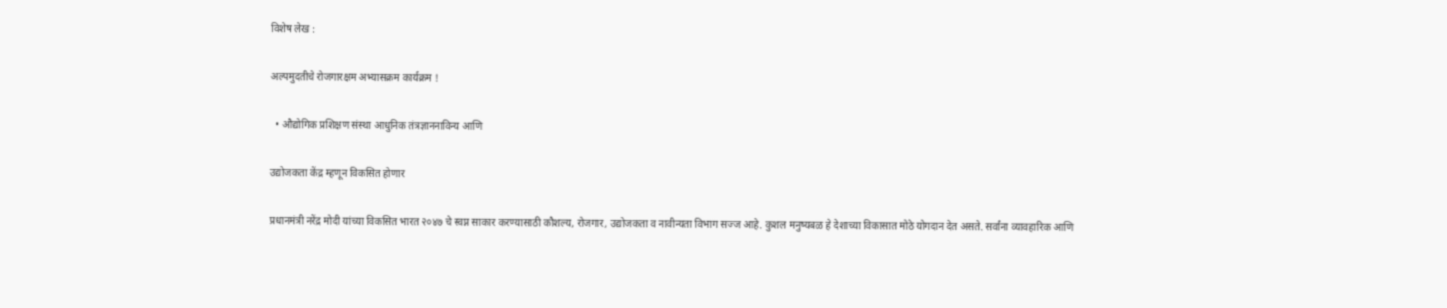विशेष लेख :

अल्पमुदतीचे रोजगारक्षम अभ्यासक्रम कार्यक्रम !

  • औद्योगिक प्रशिक्षण संस्था आधुनिक तंत्रज्ञाननाविन्य आणि

उद्योजकता केंद्र म्हणून विकसित होणार

प्रधानमंत्री नरेंद्र मोदी यांच्या विकसित भारत २०४७ चे स्वप्न साकार करण्यासाठी कौशल्य, रोजगार, उद्योजकता व नावीन्यता विभाग सज्ज आहे. कुशल मनुष्यबळ हे देशाच्या विकासात मोठे योगदान देत असते. सर्वांना व्यावहारिक आणि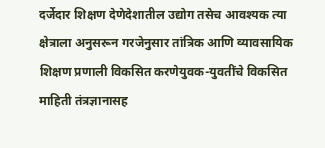दर्जेदार शिक्षण देणेदेशातील उद्योग तसेच आवश्यक त्या क्षेत्राला अनुसरून गरजेनुसार तांत्रिक आणि व्यावसायिक शिक्षण प्रणाली विकसित करणेयुवक-युवतींचे विकसित माहिती तंत्रज्ञानासह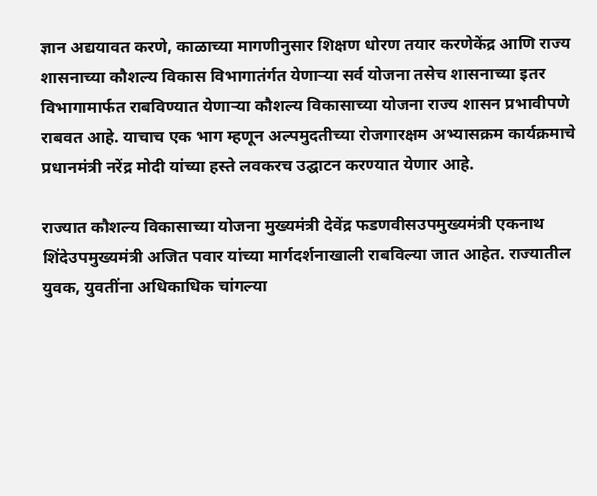ज्ञान अद्ययावत करणे, काळाच्या मागणीनुसार शिक्षण धोरण तयार करणेकेंद्र आणि राज्य शासनाच्या कौशल्य विकास विभागातंर्गत येणाऱ्या सर्व योजना तसेच शासनाच्या इतर विभागामार्फत राबविण्यात येणाऱ्या कौशल्य विकासाच्या योजना राज्य शासन प्रभावीपणे राबवत आहे. याचाच एक भाग म्हणून अल्पमुदतीच्या रोजगारक्षम अभ्यासक्रम कार्यक्रमाचे प्रधानमंत्री नरेंद्र मोदी यांच्या हस्ते लवकरच उद्घाटन करण्यात येणार आहे.

राज्यात कौशल्य विकासाच्या योजना मुख्यमंत्री देवेंद्र फडणवीसउपमुख्यमंत्री एकनाथ शिंदेउपमुख्यमंत्री अजित पवार यांच्या मार्गदर्शनाखाली राबविल्या जात आहेत. राज्यातील युवक, युवतींना अधिकाधिक चांगल्या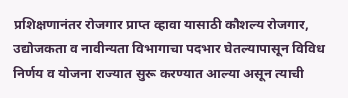प्रशिक्षणानंतर रोजगार प्राप्त व्हावा यासाठी कौशल्य रोजगार, उद्योजकता व नावीन्यता विभागाचा पदभार घेतल्यापासून विविध  निर्णय व योजना राज्यात सुरू करण्यात आल्या असून त्याची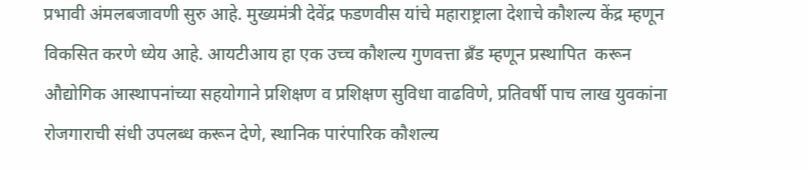प्रभावी अंमलबजावणी सुरु आहे. मुख्यमंत्री देवेंद्र फडणवीस यांचे महाराष्ट्राला देशाचे कौशल्य केंद्र म्हणून विकसित करणे ध्येय आहे. आयटीआय हा एक उच्च कौशल्य गुणवत्ता ब्रँड म्हणून प्रस्थापित  करून औद्योगिक आस्थापनांच्या सहयोगाने प्रशिक्षण व प्रशिक्षण सुविधा वाढविणे, प्रतिवर्षी पाच लाख युवकांना रोजगाराची संधी उपलब्ध करून देणे, स्थानिक पारंपारिक कौशल्य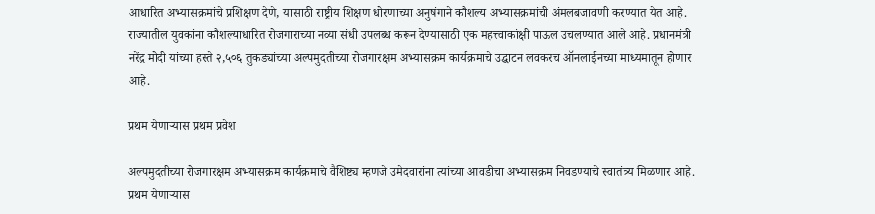आधारित अभ्यासक्रमांचे प्रशिक्षण देणे, यासाठी राष्ट्रीय शिक्षण धोरणाच्या अनुषंगाने कौशल्य अभ्यासक्रमांची अंमलबजावणी करण्यात येत आहे. राज्यातील युवकांना कौशल्याधारित रोजगाराच्या नव्या संधी उपलब्ध करून देण्यासाठी एक महत्त्वाकांक्षी पाऊल उचलण्यात आले आहे. प्रधानमंत्री नरेंद्र मोदी यांच्या हस्ते २,५०६ तुकड्यांच्या अल्पमुदतीच्या रोजगारक्षम अभ्यासक्रम कार्यक्रमाचे उद्घाटन लवकरच ऑनलाईनच्या माध्यमातून होणार आहे.

प्रथम येणाऱ्यास प्रथम प्रवेश

अल्पमुदतीच्या रोजगारक्षम अभ्यासक्रम कार्यक्रमाचे वैशिष्ट्य म्हणजे उमेदवारांना त्यांच्या आवडीचा अभ्यासक्रम निवडण्याचे स्वातंत्र्य मिळणार आहे. प्रथम येणाऱ्यास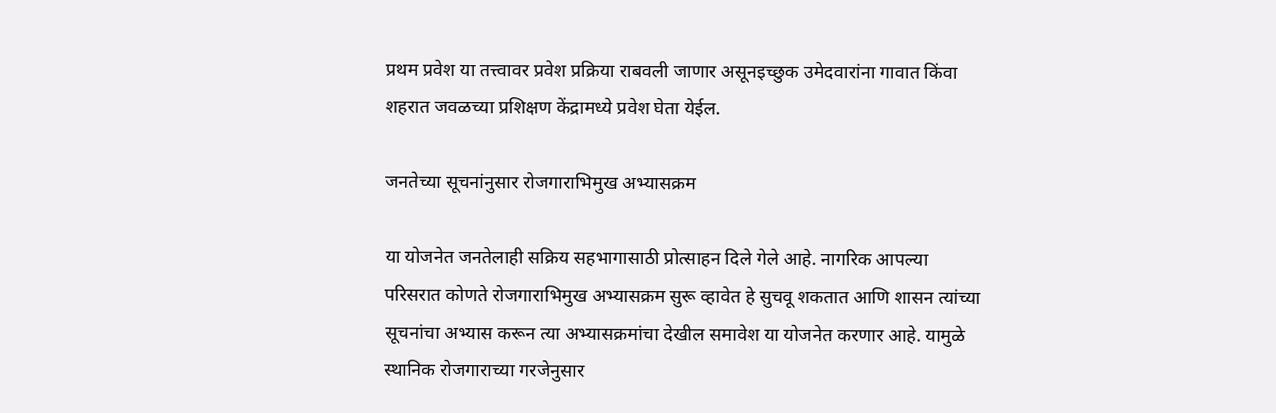प्रथम प्रवेश या तत्त्वावर प्रवेश प्रक्रिया राबवली जाणार असूनइच्छुक उमेदवारांना गावात किंवा शहरात जवळच्या प्रशिक्षण केंद्रामध्ये प्रवेश घेता येईल.

जनतेच्या सूचनांनुसार रोजगाराभिमुख अभ्यासक्रम

या योजनेत जनतेलाही सक्रिय सहभागासाठी प्रोत्साहन दिले गेले आहे. नागरिक आपल्या परिसरात कोणते रोजगाराभिमुख अभ्यासक्रम सुरू व्हावेत हे सुचवू शकतात आणि शासन त्यांच्या सूचनांचा अभ्यास करून त्या अभ्यासक्रमांचा देखील समावेश या योजनेत करणार आहे. यामुळे स्थानिक रोजगाराच्या गरजेनुसार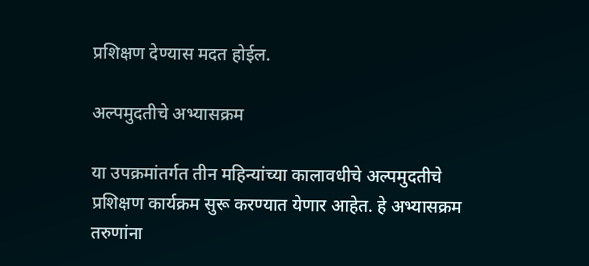प्रशिक्षण देण्यास मदत होईल.

अल्पमुदतीचे अभ्यासक्रम

या उपक्रमांतर्गत तीन महिन्यांच्या कालावधीचे अल्पमुदतीचे प्रशिक्षण कार्यक्रम सुरू करण्यात येणार आहेत. हे अभ्यासक्रम तरुणांना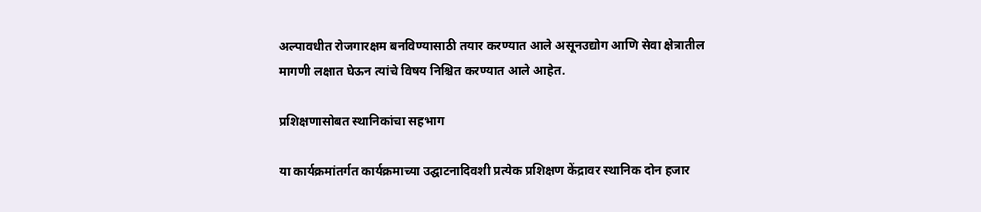अल्पावधीत रोजगारक्षम बनविण्यासाठी तयार करण्यात आले असूनउद्योग आणि सेवा क्षेत्रातील मागणी लक्षात घेऊन त्यांचे विषय निश्चित करण्यात आले आहेत.

प्रशिक्षणासोबत स्थानिकांचा सहभाग

या कार्यक्रमांतर्गत कार्यक्रमाच्या उद्घाटनादिवशी प्रत्येक प्रशिक्षण केंद्रावर स्थानिक दोन हजार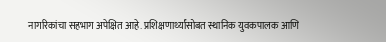नागरिकांचा सहभाग अपेक्षित आहे. प्रशिक्षणार्थ्यांसोबत स्थानिक युवकपालक आणि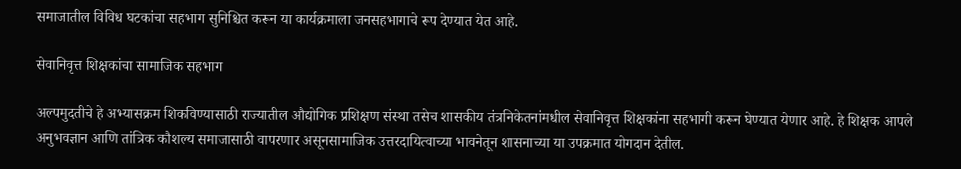समाजातील विविध घटकांचा सहभाग सुनिश्चित करून या कार्यक्रमाला जनसहभागाचे रूप देण्यात येत आहे.

सेवानिवृत्त शिक्षकांचा सामाजिक सहभाग

अल्पमुदतीचे हे अभ्यासक्रम शिकविण्यासाठी राज्यातील औद्योगिक प्रशिक्षण संस्था तसेच शासकीय तंत्रनिकेतनांमधील सेवानिवृत्त शिक्षकांना सहभागी करून घेण्यात येणार आहे. हे शिक्षक आपले अनुभवज्ञान आणि तांत्रिक कौशल्य समाजासाठी वापरणार असूनसामाजिक उत्तरदायित्वाच्या भावनेतून शासनाच्या या उपक्रमात योगदान देतील.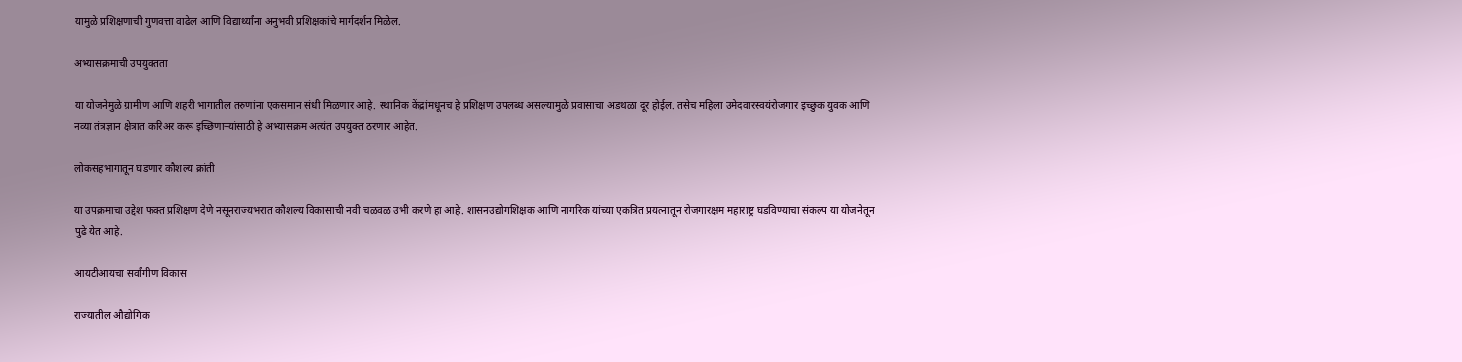यामुळे प्रशिक्षणाची गुणवत्ता वाढेल आणि विद्यार्थ्यांना अनुभवी प्रशिक्षकांचे मार्गदर्शन मिळेल.

अभ्यासक्रमाची उपयुक्तता

या योजनेमुळे ग्रामीण आणि शहरी भागातील तरुणांना एकसमान संधी मिळणार आहे. स्थानिक केंद्रांमधूनच हे प्रशिक्षण उपलब्ध असल्यामुळे प्रवासाचा अडथळा दूर होईल. तसेच महिला उमेदवारस्वयंरोजगार इच्छुक युवक आणि नव्या तंत्रज्ञान क्षेत्रात करिअर करू इच्छिणाऱ्यांसाठी हे अभ्यासक्रम अत्यंत उपयुक्त ठरणार आहेत.

लोकसहभागातून घडणार कौशल्य क्रांती

या उपक्रमाचा उद्देश फक्त प्रशिक्षण देणे नसूनराज्यभरात कौशल्य विकासाची नवी चळवळ उभी करणे हा आहे. शासनउद्योगशिक्षक आणि नागरिक यांच्या एकत्रित प्रयत्नातून रोजगारक्षम महाराष्ट्र घडविण्याचा संकल्प या योजनेतून पुढे येत आहे.

आयटीआयचा सर्वांगीण विकास

राज्यातील औद्योगिक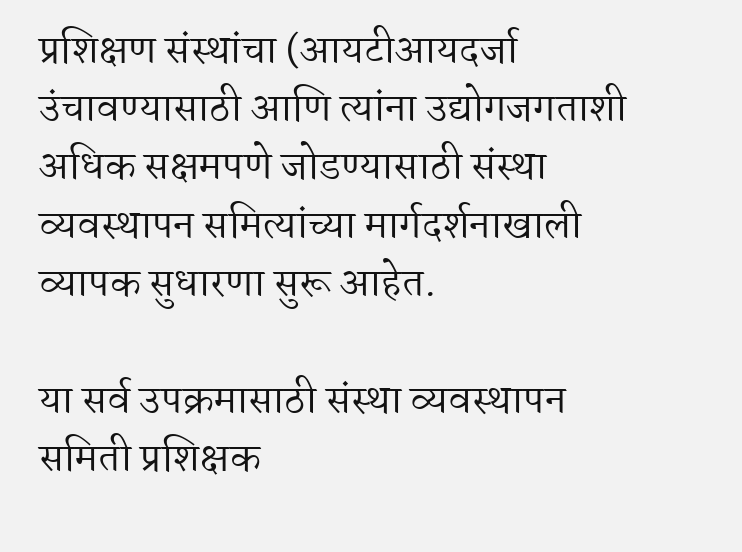प्रशिक्षण संस्थांचा (आयटीआयदर्जा उंचावण्यासाठी आणि त्यांना उद्योगजगताशी अधिक सक्षमपणे जोडण्यासाठी संस्था व्यवस्थापन समित्यांच्या मार्गदर्शनाखाली व्यापक सुधारणा सुरू आहेत.

या सर्व उपक्रमासाठी संस्था व्यवस्थापन समिती प्रशिक्षक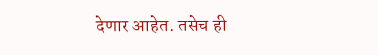देणार आहेत. तसेच ही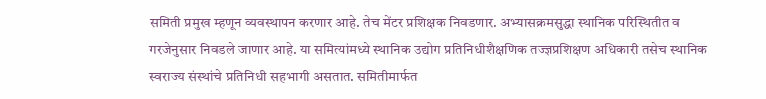समिती प्रमुख म्हणून व्यवस्थापन करणार आहे. तेच मेंटर प्रशिक्षक निवडणार. अभ्यासक्रमसुद्धा स्थानिक परिस्थितीत व गरजेनुसार निवडले जाणार आहे. या समित्यांमध्ये स्थानिक उद्योग प्रतिनिधीशैक्षणिक तज्ज्ञप्रशिक्षण अधिकारी तसेच स्थानिक स्वराज्य संस्थांचे प्रतिनिधी सहभागी असतात. समितीमार्फत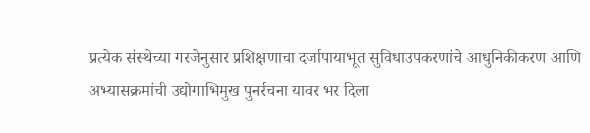प्रत्येक संस्थेच्या गरजेनुसार प्रशिक्षणाचा दर्जापायाभूत सुविधाउपकरणांचे आधुनिकीकरण आणि अभ्यासक्रमांची उद्योगाभिमुख पुनर्रचना यावर भर दिला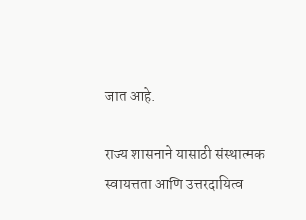जात आहे.

राज्य शासनाने यासाठी संस्थात्मक स्वायत्तता आणि उत्तरदायित्व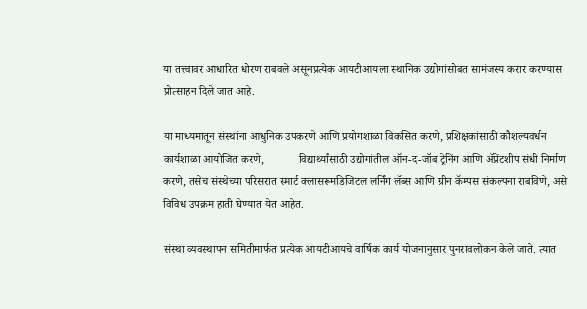या तत्त्वावर आधारित धोरण राबवले असूनप्रत्येक आयटीआयला स्थानिक उद्योगांसोबत सामंजस्य करार करण्यास प्रोत्साहन दिले जात आहे.

या माध्यमातून संस्थांना आधुनिक उपकरणे आणि प्रयोगशाळा विकसित करणे, प्रशिक्षकांसाठी कौशल्यवर्धन कार्यशाळा आयोजित करणे,            विद्यार्थ्यांसाठी उद्योगांतील ऑन-द-जॉब ट्रेनिंग आणि ॲप्रेंटशीप संधी निर्माण करणे, तसेच संस्थेच्या परिसरात स्मार्ट क्लासरूमडिजिटल लर्निंग लॅब्स आणि ग्रीन कॅम्पस संकल्पना राबविणे, असे विविध उपक्रम हाती घेण्यात येत आहेत.

संस्था व्यवस्थापन समितीमार्फत प्रत्येक आयटीआयचे वार्षिक कार्य योजनानुसार पुनरावलोकन केले जाते. त्यात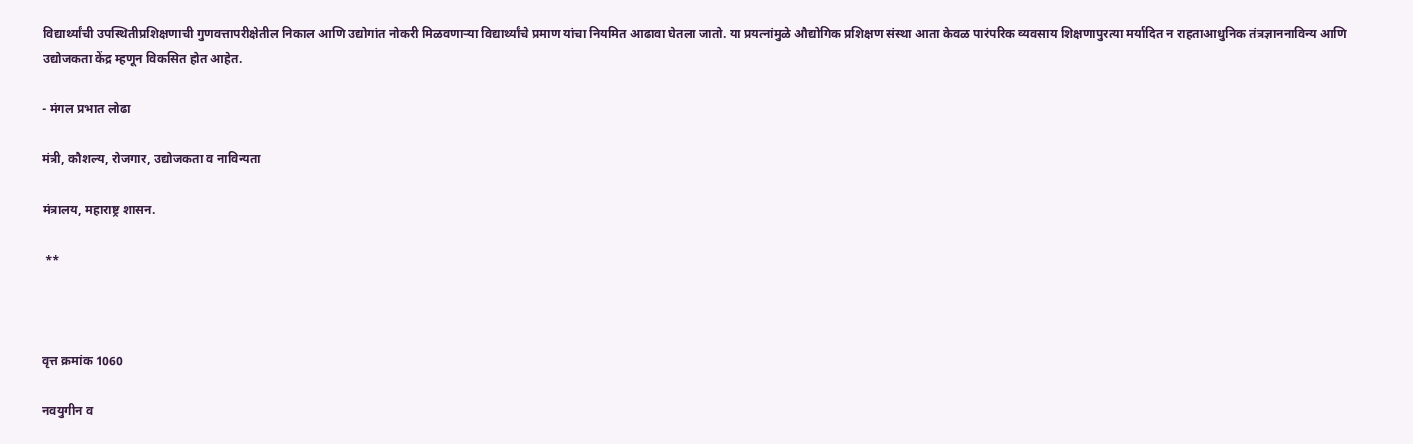विद्यार्थ्यांची उपस्थितीप्रशिक्षणाची गुणवत्तापरीक्षेतील निकाल आणि उद्योगांत नोकरी मिळवणाऱ्या विद्यार्थ्यांचे प्रमाण यांचा नियमित आढावा घेतला जातो. या प्रयत्नांमुळे औद्योगिक प्रशिक्षण संस्था आता केवळ पारंपरिक व्यवसाय शिक्षणापुरत्या मर्यादित न राहताआधुनिक तंत्रज्ञाननाविन्य आणि उद्योजकता केंद्र म्हणून विकसित होत आहेत.

- मंगल प्रभात लोढा

मंत्री, कौशल्य, रोजगार, उद्योजकता व नाविन्यता

मंत्रालय, महाराष्ट्र शासन.

 **



वृत्त क्रमांक 1060

नवयुगीन व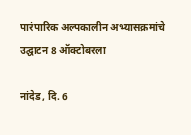पारंपारिक अल्पकालीन अभ्यासक्रमांचे उद्घाटन 8 ऑक्टोबरला

नांदेड, दि. 6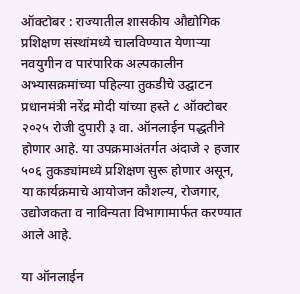ऑक्टोबर : राज्यातील शासकीय औद्योगिक प्रशिक्षण संस्थांमध्ये चालविण्यात येणाऱ्या नवयुगीन व पारंपारिक अल्पकालीन अभ्यासक्रमांच्या पहिल्या तुकडीचे उद्घाटन प्रधानमंत्री नरेंद्र मोदी यांच्या हस्ते ८ ऑक्टोबर २०२५ रोजी दुपारी ३ वा. ऑनलाईन पद्धतीने होणार आहे. या उपक्रमाअंतर्गत अंदाजे २ हजार ५०६ तुकड्यांमध्ये प्रशिक्षण सुरू होणार असून, या कार्यक्रमाचे आयोजन कौशल्य, रोजगार, उद्योजकता व नाविन्यता विभागामार्फत करण्यात आले आहे.

या ऑनलाईन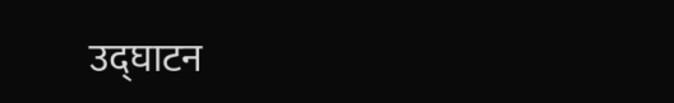उद्घाटन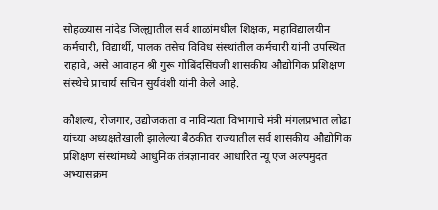सोहळ्यास नांदेड जिल्ह्यातील सर्व शाळांमधील शिक्षक, महाविद्यालयीन कर्मचारी, विद्यार्थी, पालक तसेच विविध संस्थांतील कर्मचारी यांनी उपस्थित राहावे, असे आवाहन श्री गुरू गोबिंदसिंघजी शासकीय औद्योगिक प्रशिक्षण संस्थेचे प्राचार्य सचिन सुर्यवंशी यांनी केले आहे.

कौशल्य, रोजगार, उद्योजकता व नाविन्यता विभागाचे मंत्री मंगलप्रभात लोढा यांच्या अध्यक्षतेखाली झालेल्या बैठकीत राज्यातील सर्व शासकीय औद्योगिक प्रशिक्षण संस्थांमध्ये आधुनिक तंत्रज्ञानावर आधारित न्यू एज अल्पमुदत अभ्यासक्रम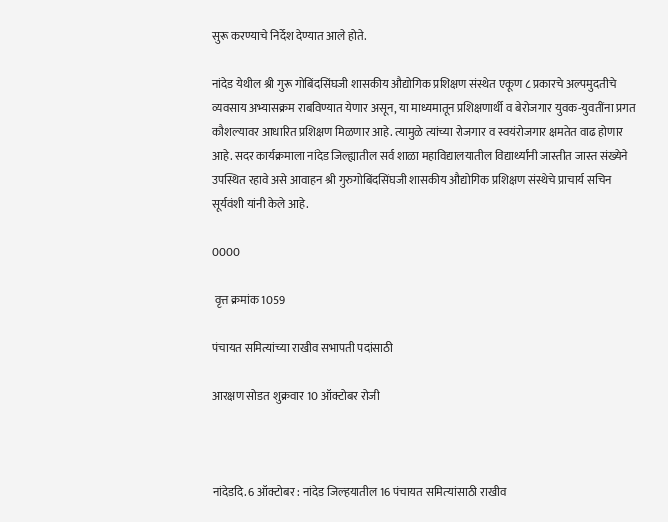सुरू करण्याचे निर्देश देण्यात आले होते.

नांदेड येथील श्री गुरू गोबिंदसिंघजी शासकीय औद्योगिक प्रशिक्षण संस्थेत एकूण ८ प्रकारचे अल्पमुदतीचे व्यवसाय अभ्यासक्रम राबविण्यात येणार असून, या माध्यमातून प्रशिक्षणार्थी व बेरोजगार युवक-युवतींना प्रगत कौशल्यावर आधारित प्रशिक्षण मिळणार आहे. त्यामुळे त्यांच्या रोजगार व स्वयंरोजगार क्षमतेत वाढ होणार आहे. सदर कार्यक्रमाला नांदेड जिल्ह्यातील सर्व शाळा महाविद्यालयातील विद्यार्थ्यांनी जास्तीत जास्त संख्येने उपस्थित रहावे असे आवाहन श्री गुरुगोबिंदसिंघजी शासकीय औद्योगिक प्रशिक्षण संस्थेचे प्राचार्य सचिन सूर्यवंशी यांनी केले आहे.

0000

 वृत्त क्रमांक 1059

पंचायत समित्यांच्या राखीव सभापती पदांसाठी

आरक्षण सोडत शुक्रवार 10 ऑक्टोबर रोजी



नांदेडदि. 6 ऑक्टोबर : नांदेड जिल्‍हयातील 16 पंचायत समित्‍यांसाठी राखीव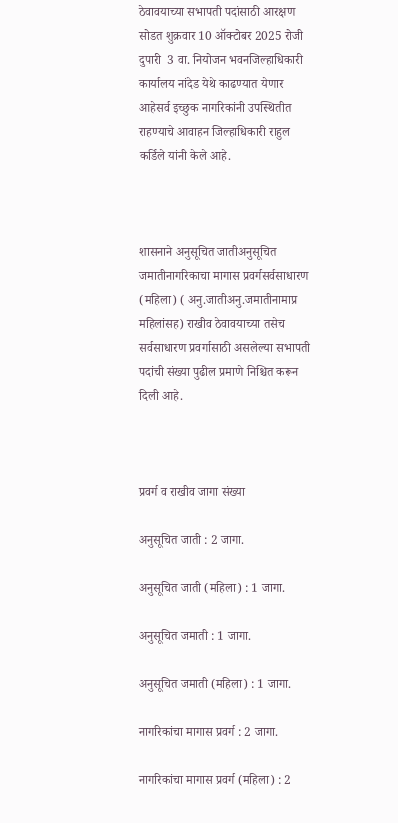ठेवावयाच्‍या सभापती पदांसाठी आरक्षण सोडत शुक्रवार 10 ऑक्‍टोबर 2025 रोजी दुपारी  3 वा. नियोजन भवनजिल्‍हाधिकारी कार्यालय नांदेड येथे काढण्‍यात येणार आहेसर्व इच्छुक नागरिकांनी उपस्थितीत राहण्‍याचे आवाहन जिल्हाधिकारी राहुल कर्डिले यांनी केले आहे.



शासनाने अनुसूचित जातीअनुसूचित जमातीनागरिकाचा मागास प्रवर्गसर्वसाधारण (महिला) ( अनु.जातीअनु.जमातीनामाप्र महिलांसह) राखीव ठेवावयाच्‍या तसेच सर्वसाधारण प्रवर्गासाठी असलेल्‍या सभापती पदांची संख्‍या पुढील प्रमाणे निश्चित करून दिली आहे.



प्रवर्ग व राखीव जागा संख्या

अनुसूचित जाती : 2 जागा.

अनुसूचित जाती (महिला) : 1 जागा.

अनुसूचित जमाती : 1 जागा.

अनुसूचित जमाती (महिला) : 1 जागा.

नागरिकांचा मागास प्रवर्ग : 2 जागा.

नागरिकांचा मागास प्रवर्ग (महिला) : 2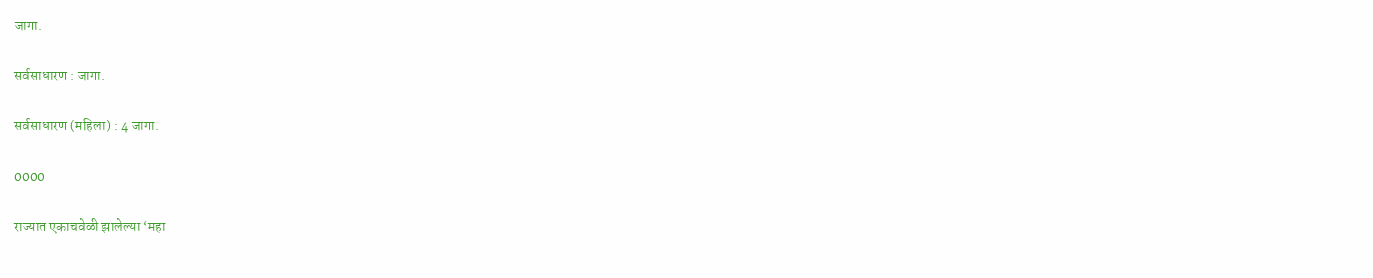जागा.

सर्वसाधारण : जागा.

सर्वसाधारण (महिला) : 4 जागा.

0000

राज्यात एकाचवेळी झालेल्या ‘महा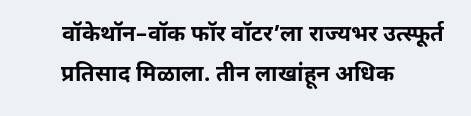वॉकेथॉन–वॉक फॉर वॉटर’ला राज्यभर उत्स्फूर्त प्रतिसाद मिळाला. तीन लाखांहून अधिक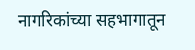नागरिकांच्या सहभागातून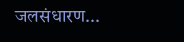जलसंधारण...